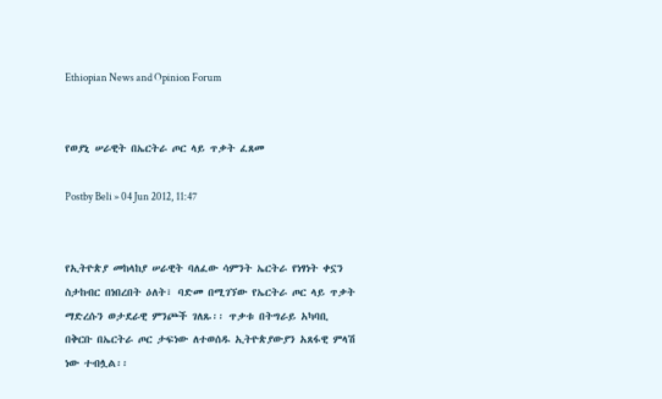Ethiopian News and Opinion Forum


የወያኒ ሠራዊት በኤርትራ ጦር ላይ ጥቃት ፈጸመ

Postby Beli » 04 Jun 2012, 11:47


የኢትዮጵያ መከላከያ ሠራዊት ባለፈው ሳምንት ኤርትራ የነፃነት ቀኗን ስታከብር በነበረበት ዕለት፣ ባድመ በሚገኘው የኤርትራ ጦር ላይ ጥቃት ማድረሱን ወታደራዊ ምንጮች ገለጹ፡፡ ጥቃቱ በትግራይ አካባቢ በቅርቡ በኤርትራ ጦር ታፍነው ለተወሰዱ ኢትዮጵያውያን አጸፋዊ ምላሽ ነው ተብሏል፡፡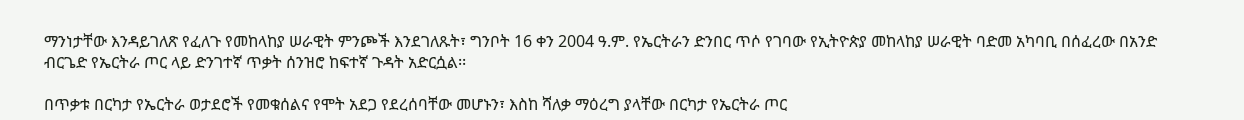ማንነታቸው እንዳይገለጽ የፈለጉ የመከላከያ ሠራዊት ምንጮች እንደገለጹት፣ ግንቦት 16 ቀን 2004 ዓ.ም. የኤርትራን ድንበር ጥሶ የገባው የኢትዮጵያ መከላከያ ሠራዊት ባድመ አካባቢ በሰፈረው በአንድ ብርጌድ የኤርትራ ጦር ላይ ድንገተኛ ጥቃት ሰንዝሮ ከፍተኛ ጉዳት አድርሷል፡፡

በጥቃቱ በርካታ የኤርትራ ወታደሮች የመቁሰልና የሞት አደጋ የደረሰባቸው መሆኑን፣ እስከ ሻለቃ ማዕረግ ያላቸው በርካታ የኤርትራ ጦር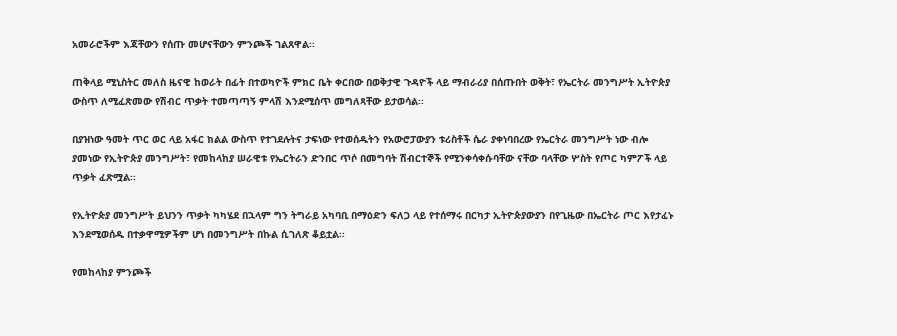አመራሮችም እጃቸውን የሰጡ መሆናቸውን ምንጮች ገልጸዋል፡፡

ጠቅላይ ሚኒስትር መለስ ዜናዊ ከወራት በፊት በተወካዮች ምክር ቤት ቀርበው በወቅታዊ ጉዳዮች ላይ ማብራሪያ በሰጡበት ወቅት፣ የኤርትራ መንግሥት ኢትዮጵያ ውስጥ ለሚፈጽመው የሽብር ጥቃት ተመጣጣኝ ምላሽ እንደሚሰጥ መግለጻቸው ይታወሳል፡፡

በያዝነው ዓመት ጥር ወር ላይ አፋር ክልል ውስጥ የተገደሉትና ታፍነው የተወሰዱትን የአውሮፓውያን ቱሪስቶች ሴራ ያቀነባበረው የኤርትራ መንግሥት ነው ብሎ ያመነው የኢትዮጵያ መንግሥት፣ የመከላከያ ሠራዊቱ የኤርትራን ድንበር ጥሶ በመግባት ሽብርተኞች የሚንቀሳቀሱባቸው ናቸው ባላቸው ሦስት የጦር ካምፖች ላይ ጥቃት ፈጽሟል፡፡

የኢትዮጵያ መንግሥት ይህንን ጥቃት ካካሄደ በኋላም ግን ትግራይ አካባቢ በማዕድን ፍለጋ ላይ የተሰማሩ በርካታ ኢትዮጵያውያን በየጊዜው በኤርትራ ጦር እየታፈኑ እንደሚወሰዱ በተቃዋሚዎችም ሆነ በመንግሥት በኩል ሲገለጽ ቆይቷል፡፡

የመከላከያ ምንጮች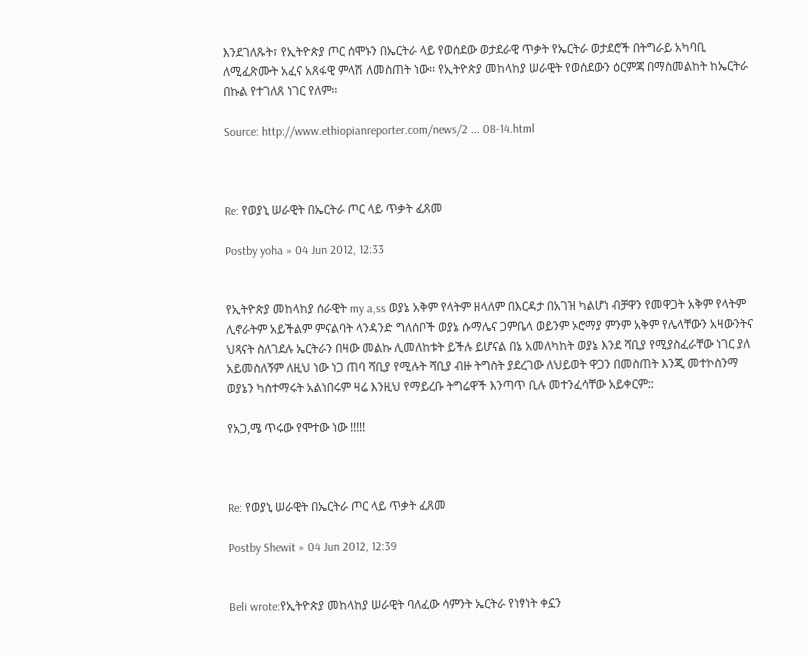እንደገለጹት፣ የኢትዮጵያ ጦር ሰሞኑን በኤርትራ ላይ የወሰደው ወታደራዊ ጥቃት የኤርትራ ወታደሮች በትግራይ አካባቢ ለሚፈጽሙት አፈና አጸፋዊ ምላሽ ለመስጠት ነው፡፡ የኢትዮጵያ መከላከያ ሠራዊት የወሰደውን ዕርምጃ በማስመልከት ከኤርትራ በኩል የተገለጸ ነገር የለም፡፡

Source: http://www.ethiopianreporter.com/news/2 ... 08-14.html



Re: የወያኒ ሠራዊት በኤርትራ ጦር ላይ ጥቃት ፈጸመ

Postby yoha » 04 Jun 2012, 12:33


የኢትዮጵያ መከላከያ ሰራዊት my a,ss ወያኔ አቅም የላትም ዘላለም በእርዳታ በአገዝ ካልሆነ ብቻዋን የመዋጋት አቅም የላትም ሊኖራትም አይችልም ምናልባት ላንዳንድ ግለሰቦች ወያኔ ሱማሌና ጋምቤላ ወይንም ኦሮማያ ምንም አቅም የሌላቸውን አዛውንትና ህጻናት ስለገደሉ ኤርትራን በዛው መልኩ ሊመለከቱት ይችሉ ይሆናል በኔ አመለካከት ወያኔ እንደ ሻቢያ የሚያስፈራቸው ነገር ያለ አይመስለኝም ለዚህ ነው ነጋ ጠባ ሻቢያ የሚሉት ሻቢያ ብዙ ትግስት ያደረገው ለህይወት ዋጋን በመስጠት እንጂ መተኮስንማ ወያኔን ካስተማሩት አልነበሩም ዛሬ እንዚህ የማይረቡ ትግሬዋች እንጣጥ ቢሉ መተንፈሳቸው አይቀርም::

የአጋ,ሜ ጥሩው የሞተው ነው !!!!!



Re: የወያኒ ሠራዊት በኤርትራ ጦር ላይ ጥቃት ፈጸመ

Postby Shewit » 04 Jun 2012, 12:39


Beli wrote:የኢትዮጵያ መከላከያ ሠራዊት ባለፈው ሳምንት ኤርትራ የነፃነት ቀኗን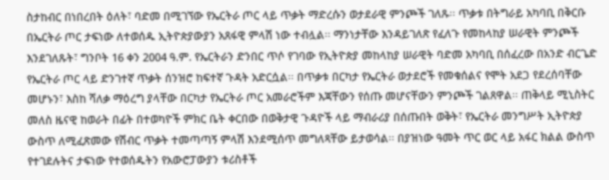ስታከብር በነበረበት ዕለት፣ ባድመ በሚገኘው የኤርትራ ጦር ላይ ጥቃት ማድረሱን ወታደራዊ ምንጮች ገለጹ፡፡ ጥቃቱ በትግራይ አካባቢ በቅርቡ በኤርትራ ጦር ታፍነው ለተወሰዱ ኢትዮጵያውያን አጸፋዊ ምላሽ ነው ተብሏል፡፡ ማንነታቸው እንዳይገለጽ የፈለጉ የመከላከያ ሠራዊት ምንጮች እንደገለጹት፣ ግንቦት 16 ቀን 2004 ዓ.ም. የኤርትራን ድንበር ጥሶ የገባው የኢትዮጵያ መከላከያ ሠራዊት ባድመ አካባቢ በሰፈረው በአንድ ብርጌድ የኤርትራ ጦር ላይ ድንገተኛ ጥቃት ሰንዝሮ ከፍተኛ ጉዳት አድርሷል፡፡ በጥቃቱ በርካታ የኤርትራ ወታደሮች የመቁሰልና የሞት አደጋ የደረሰባቸው መሆኑን፣ እስከ ሻለቃ ማዕረግ ያላቸው በርካታ የኤርትራ ጦር አመራሮችም እጃቸውን የሰጡ መሆናቸውን ምንጮች ገልጸዋል፡፡ ጠቅላይ ሚኒስትር መለስ ዜናዊ ከወራት በፊት በተወካዮች ምክር ቤት ቀርበው በወቅታዊ ጉዳዮች ላይ ማብራሪያ በሰጡበት ወቅት፣ የኤርትራ መንግሥት ኢትዮጵያ ውስጥ ለሚፈጽመው የሽብር ጥቃት ተመጣጣኝ ምላሽ እንደሚሰጥ መግለጻቸው ይታወሳል፡፡ በያዝነው ዓመት ጥር ወር ላይ አፋር ክልል ውስጥ የተገደሉትና ታፍነው የተወሰዱትን የአውሮፓውያን ቱሪስቶች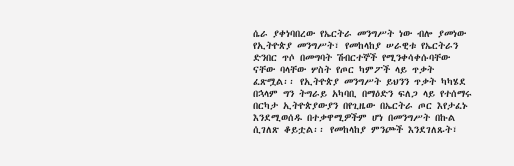ሴራ ያቀነባበረው የኤርትራ መንግሥት ነው ብሎ ያመነው የኢትዮጵያ መንግሥት፣ የመከላከያ ሠራዊቱ የኤርትራን ድንበር ጥሶ በመግባት ሽብርተኞች የሚንቀሳቀሱባቸው ናቸው ባላቸው ሦስት የጦር ካምፖች ላይ ጥቃት ፈጽሟል፡፡ የኢትዮጵያ መንግሥት ይህንን ጥቃት ካካሄደ በኋላም ግን ትግራይ አካባቢ በማዕድን ፍለጋ ላይ የተሰማሩ በርካታ ኢትዮጵያውያን በየጊዜው በኤርትራ ጦር እየታፈኑ እንደሚወሰዱ በተቃዋሚዎችም ሆነ በመንግሥት በኩል ሲገለጽ ቆይቷል፡፡ የመከላከያ ምንጮች እንደገለጹት፣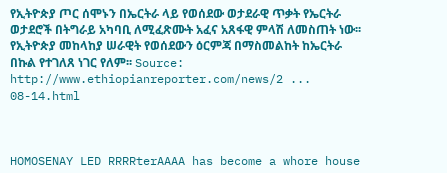የኢትዮጵያ ጦር ሰሞኑን በኤርትራ ላይ የወሰደው ወታደራዊ ጥቃት የኤርትራ ወታደሮች በትግራይ አካባቢ ለሚፈጽሙት አፈና አጸፋዊ ምላሽ ለመስጠት ነው፡፡ የኢትዮጵያ መከላከያ ሠራዊት የወሰደውን ዕርምጃ በማስመልከት ከኤርትራ በኩል የተገለጸ ነገር የለም፡፡ Source: http://www.ethiopianreporter.com/news/2 ... 08-14.html



HOMOSENAY LED RRRRterAAAA has become a whore house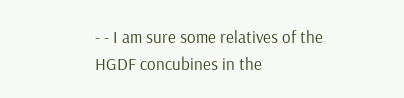- - I am sure some relatives of the HGDF concubines in the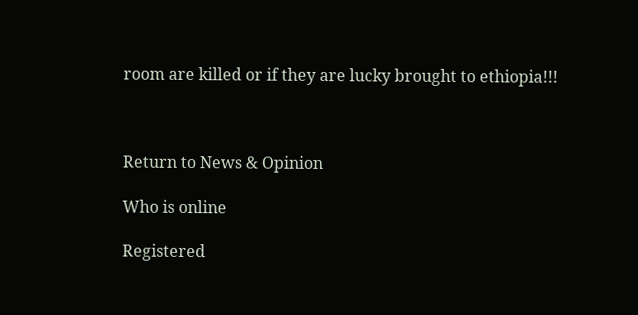room are killed or if they are lucky brought to ethiopia!!!



Return to News & Opinion

Who is online

Registered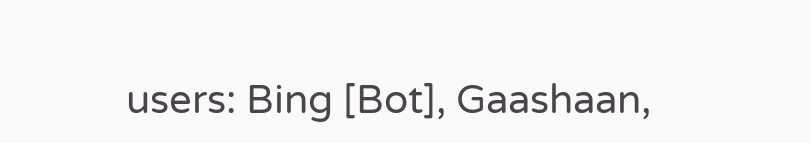users: Bing [Bot], Gaashaan,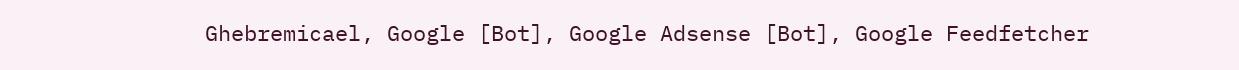Ghebremicael, Google [Bot], Google Adsense [Bot], Google Feedfetcher